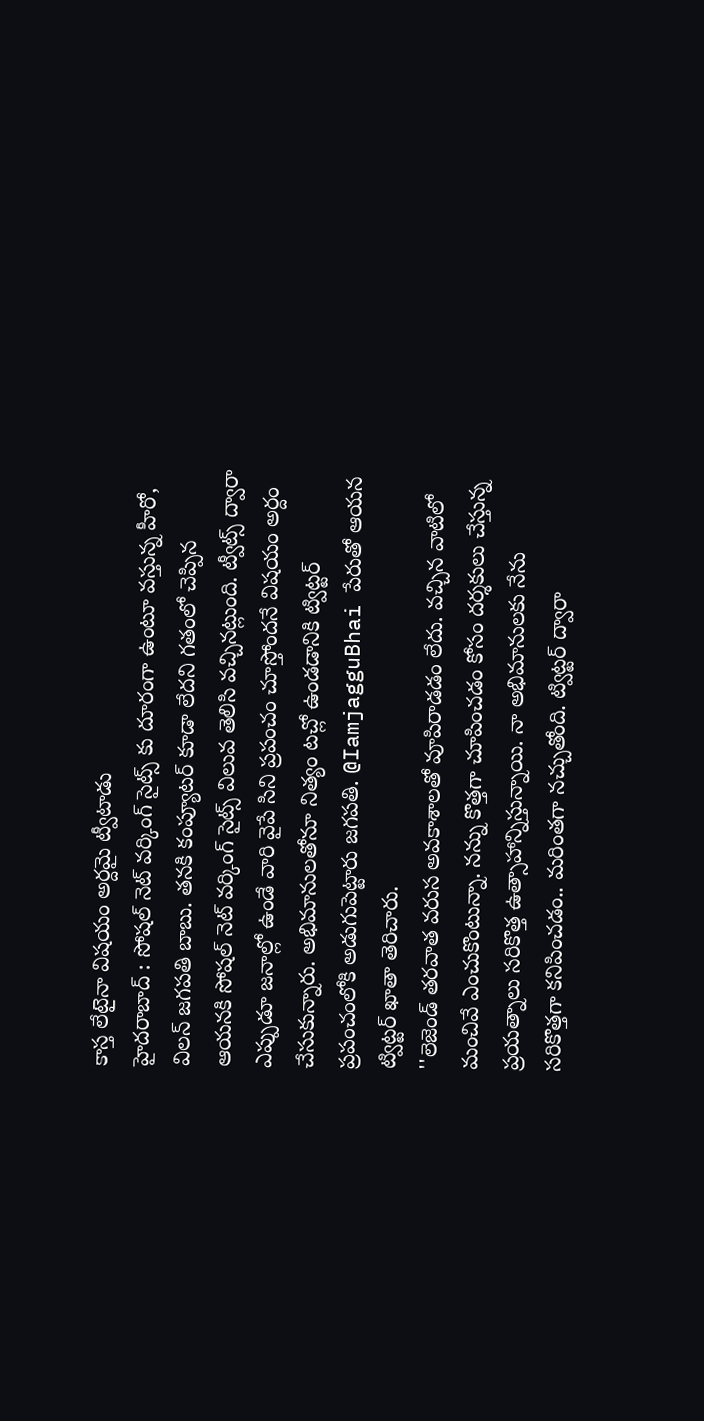కాస్త లేటైనా విషయం అర్దమై ట్వీటాడు
హైదరాబాద్ : సోషల్ నెట్ వర్కింగ్ సైట్స్ కు దూరంగా ఉంటూ వస్తున్న హీరో, విలన్ జగపతి బాబు. తనకి కంప్యూటర్ కూడా లేదని గతంలో చెప్పిన ఆయనకి సోషల్ నెట్ వర్కింగ్ సైట్స్ విలువ తెలిసి వచ్చినట్లుంది. ట్వీట్స్ ద్వారా ఎప్పుడూ జనాల్లో ఉండే వారి వైపే సిని ప్రపంచం చూస్తోందనే విషయం అర్దం చేసుకున్నారు. అభిమానులతోనూ నిత్యం టచ్లో ఉండడానికి ట్విట్టర్ ప్రపంచంలోకి అడుగుపెట్టారు జగపతి. @IamjagguBhai పేరుతో ఆయన ట్విట్టర్ ఖాతా తెరిచారు.
''లెజెండ్ తరవాత వరుస అవకాశాలతో వూపిరాడడం లేదు. వచ్చిన వాటిలో మంచివే ఎంచుకొంటున్నా. నన్ను కొత్తగా చూపించడం కోసం దర్శకులు చేస్తున్న ప్రయత్నాలు సరికొత్త ఉత్సాహాన్నిస్తున్నాయి. నా అభిమానులకు నేను సరికొత్తగా కనిపించడం.. మరింతగా నచ్చుతోంది. ట్విట్టర్ ద్వారా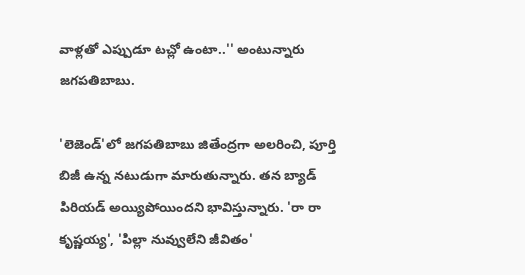వాళ్లతో ఎప్పుడూ టచ్లో ఉంటా..'' అంటున్నారు జగపతిబాబు.

'లెజెండ్'లో జగపతిబాబు జితేంద్రగా అలరించి, పూర్తి బిజీ ఉన్న నటుడుగా మారుతున్నారు. తన బ్యాడ్ పిరియడ్ అయ్యిపోయిందని భావిస్తున్నారు. 'రా రా కృష్ణయ్య', 'పిల్లా నువ్వులేని జీవితం'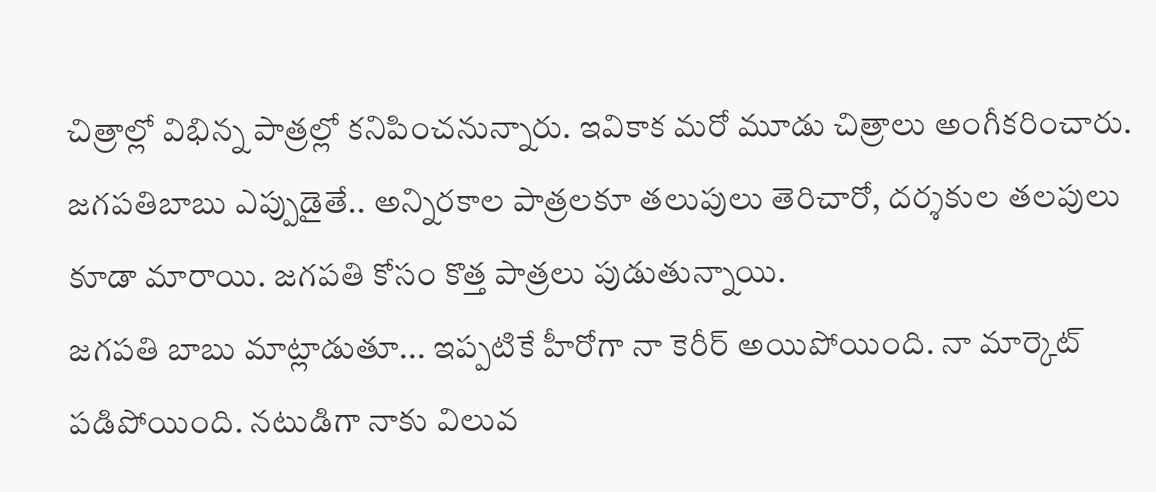చిత్రాల్లో విభిన్న పాత్రల్లో కనిపించనున్నారు. ఇవికాక మరో మూడు చిత్రాలు అంగీకరించారు. జగపతిబాబు ఎప్పుడైతే.. అన్నిరకాల పాత్రలకూ తలుపులు తెరిచారో, దర్శకుల తలపులు కూడా మారాయి. జగపతి కోసం కొత్త పాత్రలు పుడుతున్నాయి.
జగపతి బాబు మాట్లాడుతూ... ఇప్పటికే హీరోగా నా కెరీర్ అయిపోయింది. నా మార్కెట్ పడిపోయింది. నటుడిగా నాకు విలువ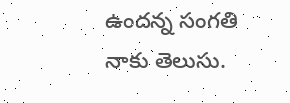ఉందన్న సంగతి నాకు తెలుసు.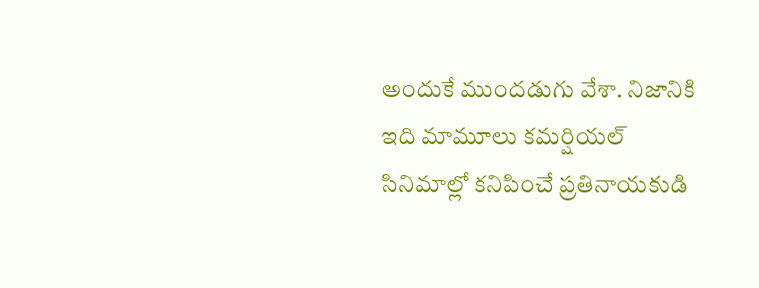అందుకే ముందడుగు వేశా. నిజానికి ఇది మామూలు కమర్షియల్ సినిమాల్లో కనిపించే ప్రతినాయకుడి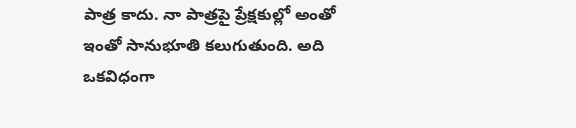పాత్ర కాదు. నా పాత్రపై ప్రేక్షకుల్లో అంతో ఇంతో సానుభూతి కలుగుతుంది. అది ఒకవిధంగా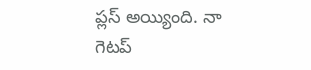ప్లస్ అయ్యింది. నా గెటప్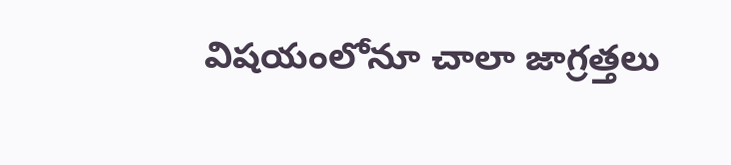విషయంలోనూ చాలా జాగ్రత్తలు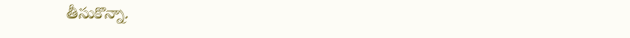తీసుకొన్నా.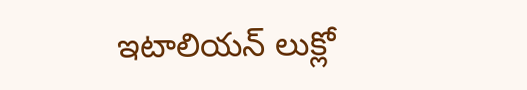ఇటాలియన్ లుక్లో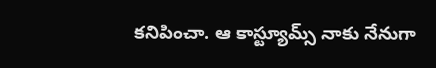కనిపించా. ఆ కాస్ట్యూమ్స్ నాకు నేనుగా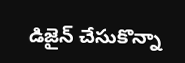డిజైన్ చేసుకొన్నా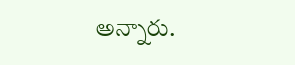అన్నారు.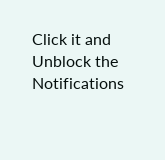Click it and Unblock the Notifications